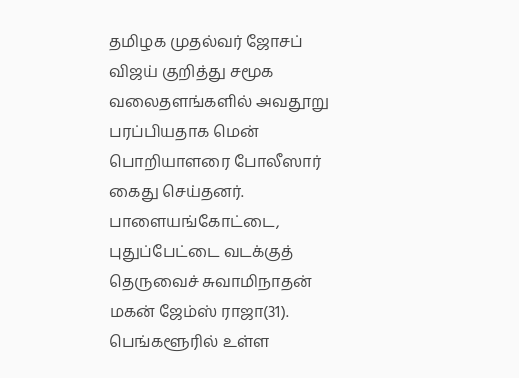தமிழக முதல்வர் ஜோசப் விஜய் குறித்து சமூக வலைதளங்களில் அவதூறு பரப்பியதாக மென் பொறியாளரை போலீஸார் கைது செய்தனர்.
பாளையங்கோட்டை, புதுப்பேட்டை வடக்குத் தெருவைச் சுவாமிநாதன் மகன் ஜேம்ஸ் ராஜா(31). பெங்களூரில் உள்ள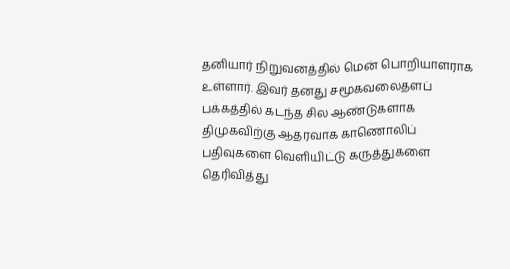தனியார் நிறுவனத்தில் மென் பொறியாளராக உள்ளார். இவர் தனது சமூகவலைதளப் பக்கத்தில் கடந்த சில ஆண்டுகளாக திமுகவிற்கு ஆதரவாக காணொலிப் பதிவுகளை வெளியிட்டு கருத்துகளை தெரிவித்து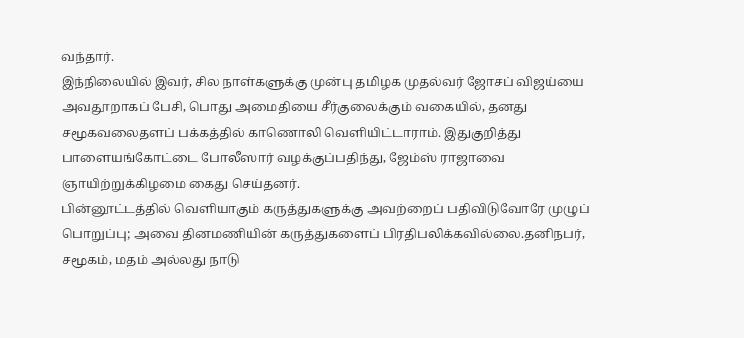வந்தார்.
இந்நிலையில் இவர், சில நாள்களுக்கு முன்பு தமிழக முதல்வர் ஜோசப் விஜய்யை அவதூறாகப் பேசி, பொது அமைதியை சீர்குலைக்கும் வகையில், தனது சமூகவலைதளப் பக்கத்தில் காணொலி வெளியிட்டாராம். இதுகுறித்து பாளையங்கோட்டை போலீஸார் வழக்குப்பதிந்து, ஜேம்ஸ் ராஜாவை ஞாயிற்றுக்கிழமை கைது செய்தனர்.
பின்னூட்டத்தில் வெளியாகும் கருத்துகளுக்கு அவற்றைப் பதிவிடுவோரே முழுப் பொறுப்பு; அவை தினமணியின் கருத்துகளைப் பிரதிபலிக்கவில்லை.தனிநபர், சமூகம், மதம் அல்லது நாடு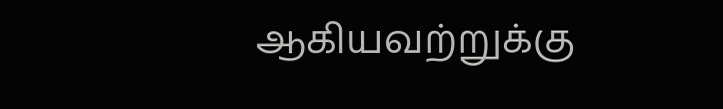ஆகியவற்றுக்கு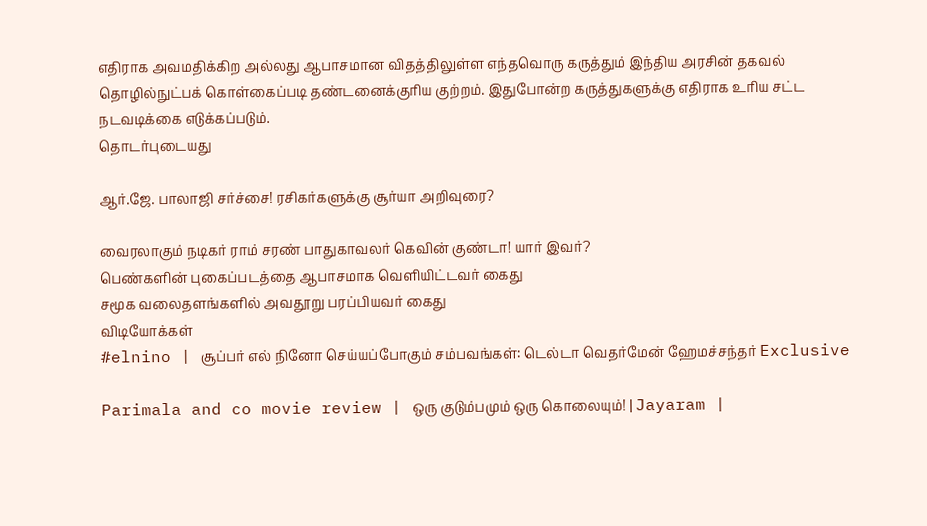எதிராக அவமதிக்கிற அல்லது ஆபாசமான விதத்திலுள்ள எந்தவொரு கருத்தும் இந்திய அரசின் தகவல் தொழில்நுட்பக் கொள்கைப்படி தண்டனைக்குரிய குற்றம். இதுபோன்ற கருத்துகளுக்கு எதிராக உரிய சட்ட நடவடிக்கை எடுக்கப்படும்.
தொடர்புடையது

ஆர்.ஜே. பாலாஜி சர்ச்சை! ரசிகர்களுக்கு சூர்யா அறிவுரை?

வைரலாகும் நடிகர் ராம் சரண் பாதுகாவலர் கெவின் குண்டா! யார் இவர்?
பெண்களின் புகைப்படத்தை ஆபாசமாக வெளியிட்டவர் கைது
சமூக வலைதளங்களில் அவதூறு பரப்பியவர் கைது
விடியோக்கள்
#elnino | சூப்பர் எல் நினோ செய்யப்போகும் சம்பவங்கள்: டெல்டா வெதர்மேன் ஹேமச்சந்தர் Exclusive

Parimala and co movie review | ஒரு குடும்பமும் ஒரு கொலையும்! | Jayaram |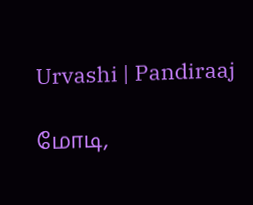Urvashi | Pandiraaj

மோடி,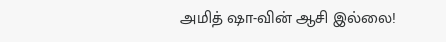அமித் ஷா-வின் ஆசி இல்லை!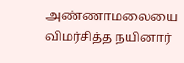அண்ணாமலையை விமர்சித்த நயினார்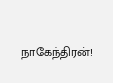நாகேந்திரன்!